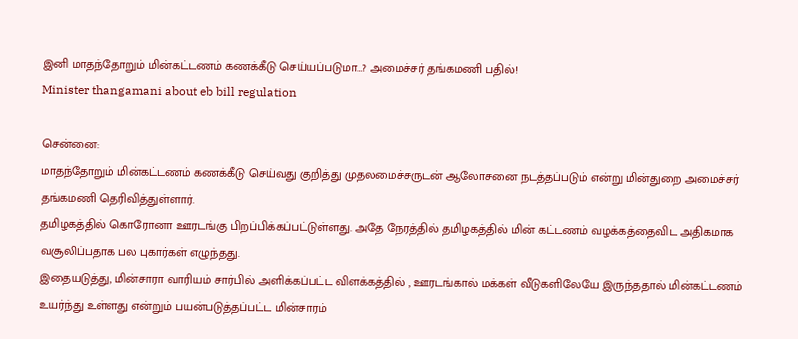இனி மாதந்தோறும் மின்கட்டணம் கணக்கீடு செய்யப்படுமா…? அமைச்சர் தங்கமணி பதில்!
Minister thangamani about eb bill regulation

சென்னை:
மாதந்தோறும் மின்கட்டணம் கணக்கீடு செய்வது குறித்து முதலமைச்சருடன் ஆலோசனை நடத்தப்படும் என்று மின்துறை அமைச்சர் தங்கமணி தெரிவித்துள்ளார்.
தமிழகத்தில் கொரோனா ஊரடங்கு பிறப்பிக்கப்பட்டுள்ளது. அதே நேரத்தில் தமிழகத்தில் மின் கட்டணம் வழக்கத்தைவிட அதிகமாக வசூலிப்பதாக பல புகார்கள் எழுந்தது.
இதையடுத்து, மின்சாரா வாரியம் சார்பில் அளிக்கப்பட்ட விளக்கத்தில் , ஊரடங்கால் மக்கள் வீடுகளிலேயே இருந்ததால் மின்கட்டணம் உயர்ந்து உள்ளது என்றும் பயன்படுத்தப்பட்ட மின்சாரம்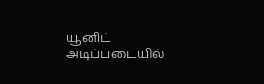யூனிட் அடிப்படையில்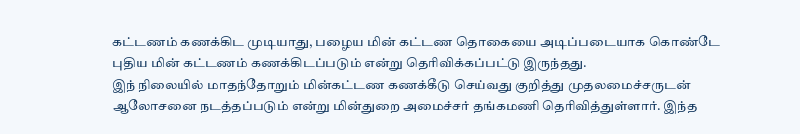கட்டணம் கணக்கிட முடியாது, பழைய மின் கட்டண தொகையை அடிப்படையாக கொண்டே புதிய மின் கட்டணம் கணக்கிடப்படும் என்று தெரிவிக்கப்பட்டு இருந்தது.
இந் நிலையில் மாதந்தோறும் மின்கட்டண கணக்கீடு செய்வது குறித்து முதலமைச்சருடன் ஆலோசனை நடத்தப்படும் என்று மின்துறை அமைச்சர் தங்கமணி தெரிவித்துள்ளார். இந்த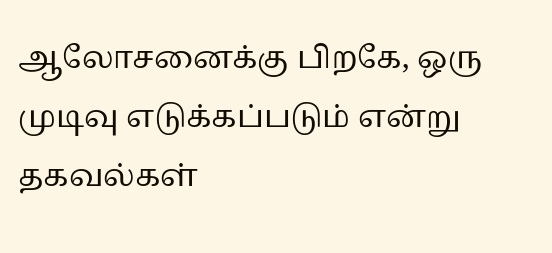ஆலோசனைக்கு பிறகே, ஒரு முடிவு எடுக்கப்படும் என்று தகவல்கள்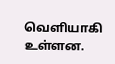வெளியாகி உள்ளன.